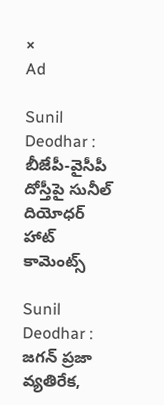×
Ad

Sunil Deodhar : బీజేపీ-వైసీపీ దోస్తీపై సునీల్ దియోధర్ హాట్ కామెంట్స్

Sunil Deodhar : జగన్ ప్రజా వ్యతిరేక,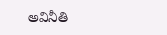అవినీతి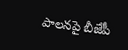పాలనపై బీజేపీ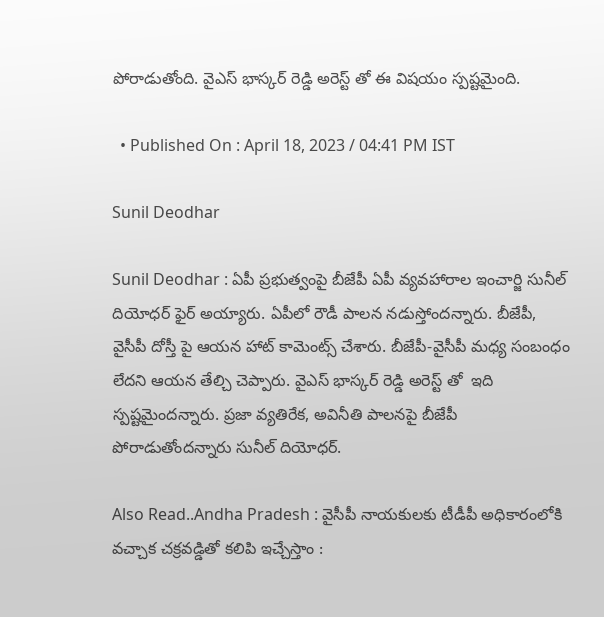పోరాడుతోంది. వైఎస్ భాస్కర్ రెడ్డి అరెస్ట్ తో ఈ విషయం స్పష్టమైంది.

  • Published On : April 18, 2023 / 04:41 PM IST

Sunil Deodhar

Sunil Deodhar : ఏపీ ప్రభుత్వంపై బీజేపీ ఏపీ వ్యవహారాల ఇంచార్జి సునీల్ దియోధర్ ఫైర్ అయ్యారు. ఏపీలో రౌడీ పాలన నడుస్తోందన్నారు. బీజేపీ, వైసీపీ దోస్తీ పై ఆయన హాట్ కామెంట్స్ చేశారు. బీజేపీ-వైసీపీ మధ్య సంబంధం లేదని ఆయన తేల్చి చెప్పారు. వైఎస్ భాస్కర్ రెడ్డి అరెస్ట్ తో  ఇది స్పష్టమైందన్నారు. ప్రజా వ్యతిరేక, అవినీతి పాలనపై బీజేపీ పోరాడుతోందన్నారు సునీల్ దియోధర్.

Also Read..Andha Pradesh : వైసీపీ నాయకులకు టీడీపీ అధికారంలోకి వచ్చాక చక్రవడ్డితో కలిపి ఇచ్చేస్తాం :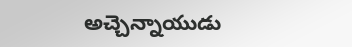అచ్చెన్నాయుడు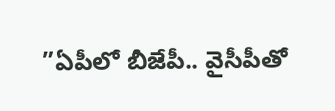”ఏపీలో బీజేపీ.. వైసీపీతో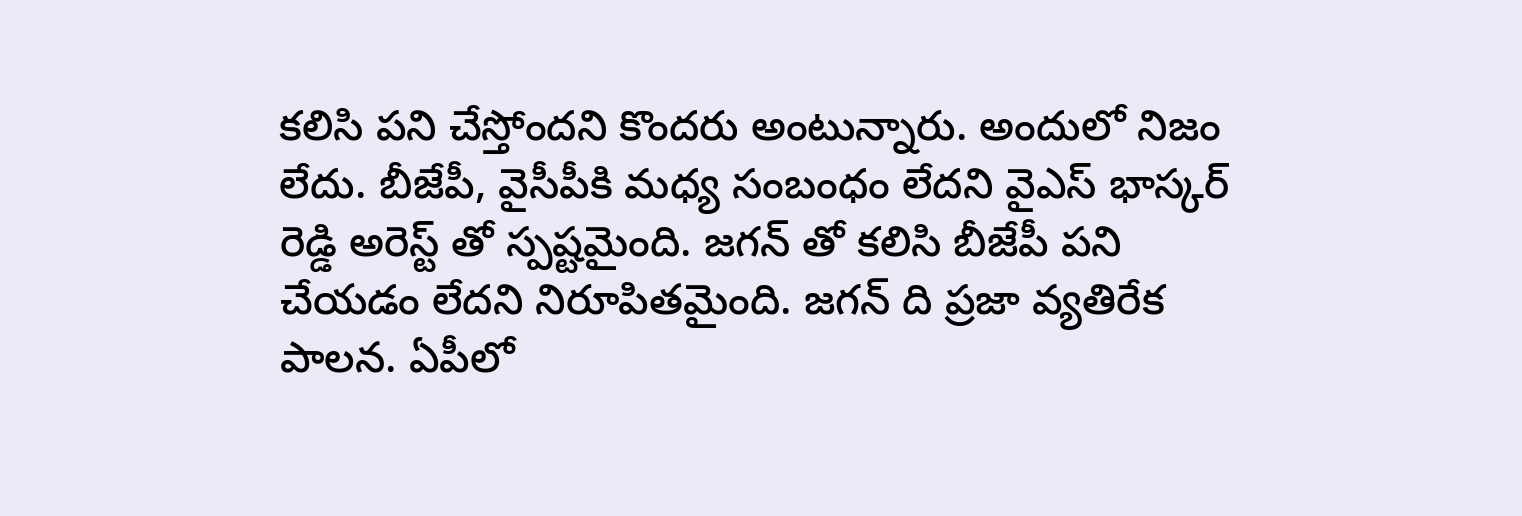కలిసి పని చేస్తోందని కొందరు అంటున్నారు. అందులో నిజం లేదు. బీజేపీ, వైసీపీకి మధ్య సంబంధం లేదని వైఎస్ భాస్కర్ రెడ్డి అరెస్ట్ తో స్పష్టమైంది. జగన్ తో కలిసి బీజేపీ పని చేయడం లేదని నిరూపితమైంది. జగన్ ది ప్రజా వ్యతిరేక పాలన. ఏపీలో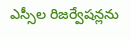ఎస్సీల రిజర్వేషన్లను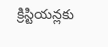క్రిస్టియన్లకు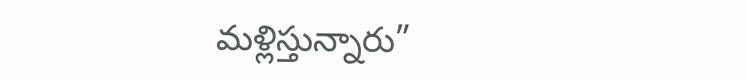మళ్లిస్తున్నారు”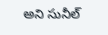అని సునీల్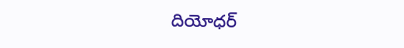దియోధర్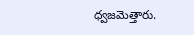ధ్వజమెత్తారు.